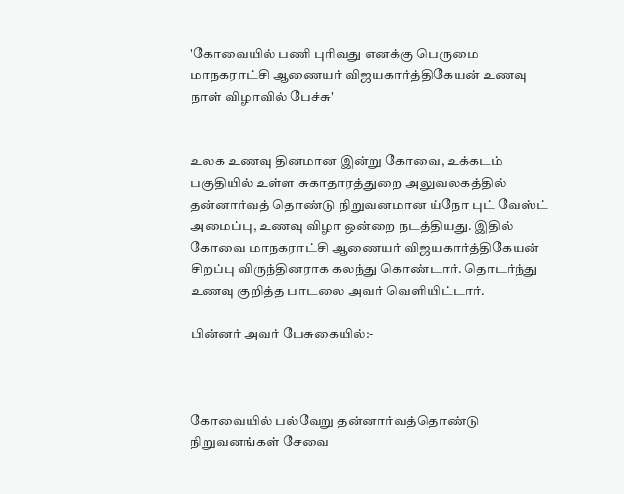'கோவையில் பணி புரிவது எனக்கு பெருமை மாநகராட்சி ஆணையர் விஜயகார்த்திகேயன் உணவு நாள் விழாவில் பேச்சு'


உலக உணவு தினமான இன்று கோவை, உக்கடம் பகுதியில் உள்ள சுகாதாரத்துறை அலுவலகத்தில் தன்னார்வத் தொண்டு நிறுவனமான ய்நோ புட் வேஸ்ட் அமைப்பு, உணவு விழா ஒன்றை நடத்தியது. இதில் கோவை மாநகராட்சி ஆணையர் விஜயகார்த்திகேயன் சிறப்பு விருந்தினராக கலந்து கொண்டார். தொடர்ந்து உணவு குறித்த பாடலை அவர் வெளியிட்டார்.

பின்னர் அவர் பேசுகையில்:-



கோவையில் பல்வேறு தன்னார்வத்தொண்டு நிறுவனங்கள் சேவை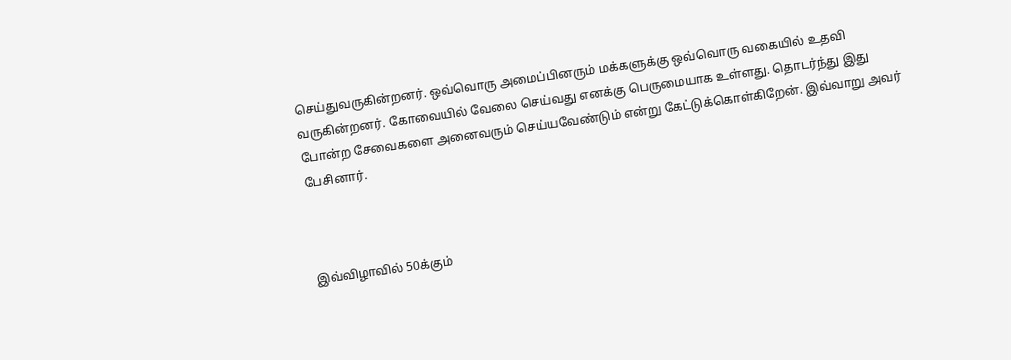செய்துவருகின்றனர். ஒவ்வொரு அமைப்பினரும் மக்களுக்கு ஒவ்வொரு வகையில் உதவி வருகின்றனர். கோவையில் வேலை செய்வது எனக்கு பெருமையாக உள்ளது. தொடர்ந்து இது போன்ற சேவைகளை அனைவரும் செய்யவேண்டும் என்று கேட்டுக்கொள்கிறேன். இவ்வாறு அவர் பேசினார்.



இவ்விழாவில் 50க்கும்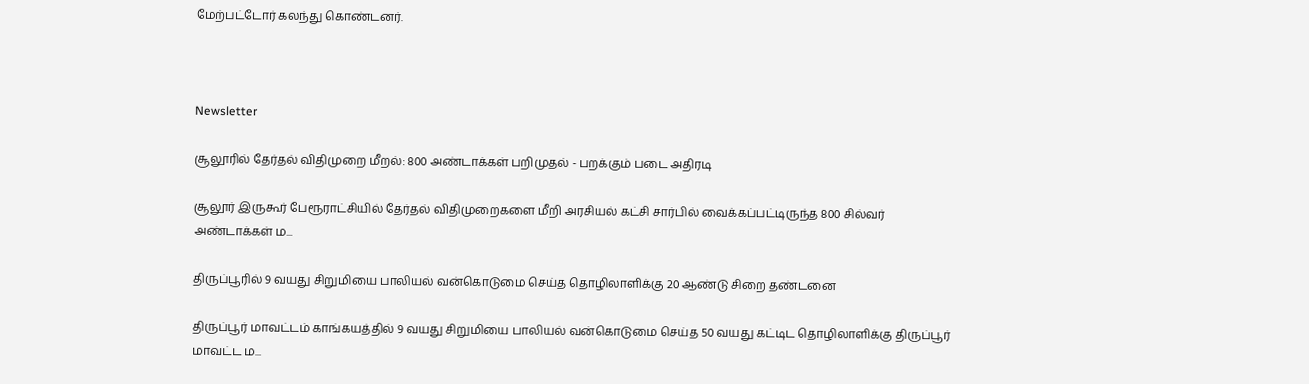மேற்பட்டோர் கலந்து கொண்டனர்.



Newsletter

சூலூரில் தேர்தல் விதிமுறை மீறல்: 800 அண்டாக்கள் பறிமுதல் - பறக்கும் படை அதிரடி

சூலூர் இருகூர் பேரூராட்சியில் தேர்தல் விதிமுறைகளை மீறி அரசியல் கட்சி சார்பில் வைக்கப்பட்டிருந்த 800 சில்வர் அண்டாக்கள் ம...

திருப்பூரில் 9 வயது சிறுமியை பாலியல் வன்கொடுமை செய்த தொழிலாளிக்கு 20 ஆண்டு சிறை தண்டனை

திருப்பூர் மாவட்டம் காங்கயத்தில் 9 வயது சிறுமியை பாலியல் வன்கொடுமை செய்த 50 வயது கட்டிட தொழிலாளிக்கு திருப்பூர் மாவட்ட ம...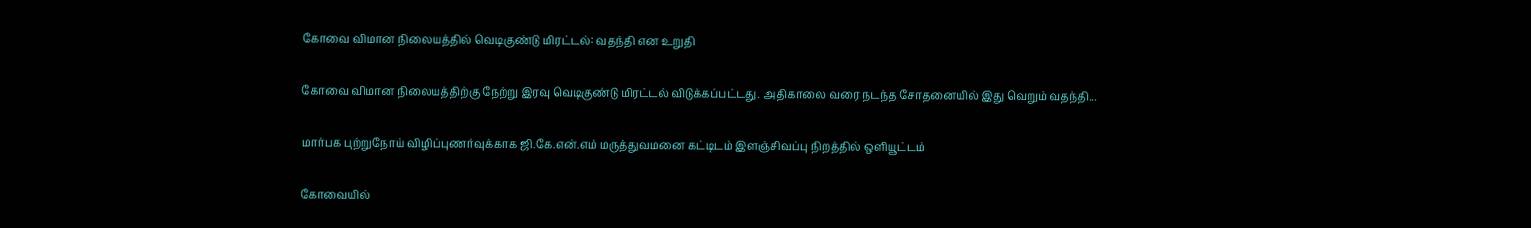கோவை விமான நிலையத்தில் வெடிகுண்டு மிரட்டல்: வதந்தி என உறுதி

கோவை விமான நிலையத்திற்கு நேற்று இரவு வெடிகுண்டு மிரட்டல் விடுக்கப்பட்டது. அதிகாலை வரை நடந்த சோதனையில் இது வெறும் வதந்தி...

மார்பக புற்றுநோய் விழிப்புணர்வுக்காக ஜி.கே.என்.எம் மருத்துவமனை கட்டிடம் இளஞ்சிவப்பு நிறத்தில் ஒளியூட்டம்

கோவையில்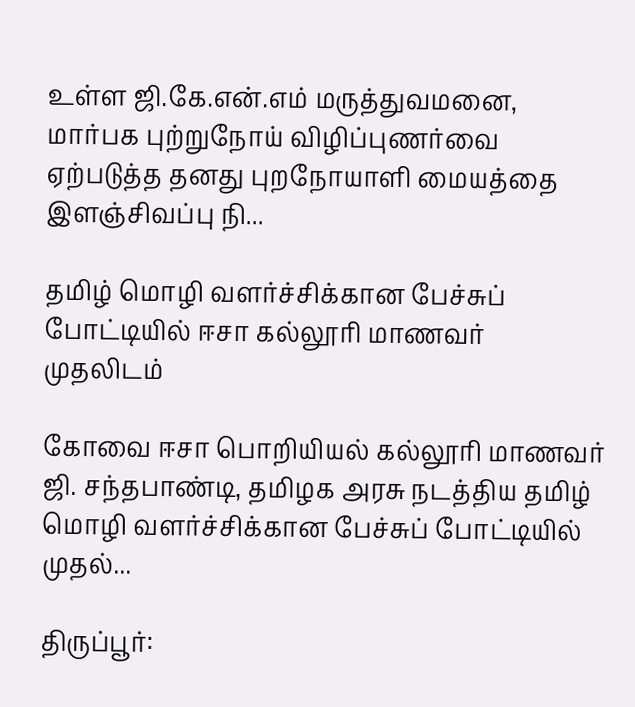உள்ள ஜி.கே.என்.எம் மருத்துவமனை, மார்பக புற்றுநோய் விழிப்புணர்வை ஏற்படுத்த தனது புறநோயாளி மையத்தை இளஞ்சிவப்பு நி...

தமிழ் மொழி வளர்ச்சிக்கான பேச்சுப் போட்டியில் ஈசா கல்லூரி மாணவர் முதலிடம்

கோவை ஈசா பொறியியல் கல்லூரி மாணவர் ஜி. சந்தபாண்டி, தமிழக அரசு நடத்திய தமிழ் மொழி வளர்ச்சிக்கான பேச்சுப் போட்டியில் முதல்...

திருப்பூர்: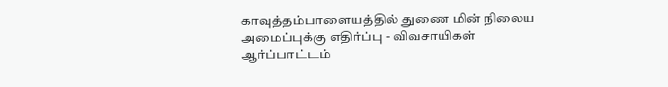காவுத்தம்பாளையத்தில் துணை மின் நிலைய அமைப்புக்கு எதிர்ப்பு - விவசாயிகள் ஆர்ப்பாட்டம்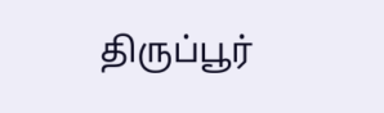திருப்பூர்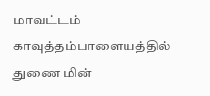மாவட்டம் காவுத்தம்பாளையத்தில் துணை மின்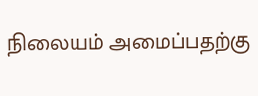நிலையம் அமைப்பதற்கு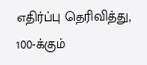எதிர்ப்பு தெரிவித்து, 100-க்கும்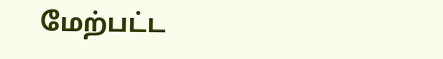மேற்பட்ட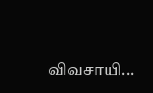விவசாயி...